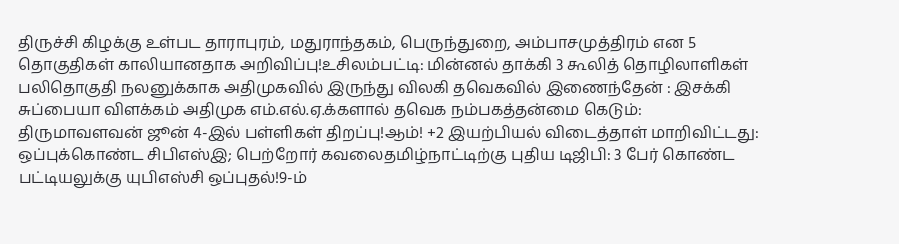திருச்சி கிழக்கு உள்பட தாராபுரம், மதுராந்தகம், பெருந்துறை, அம்பாசமுத்திரம் என 5 தொகுதிகள் காலியானதாக அறிவிப்பு!உசிலம்பட்டி: மின்னல் தாக்கி 3 கூலித் தொழிலாளிகள் பலிதொகுதி நலனுக்காக அதிமுகவில் இருந்து விலகி தவெகவில் இணைந்தேன் : இசக்கி சுப்பையா விளக்கம் அதிமுக எம்.எல்.ஏ.க்களால் தவெக நம்பகத்தன்மை கெடும்: திருமாவளவன் ஜூன் 4-இல் பள்ளிகள் திறப்பு!ஆம்! +2 இயற்பியல் விடைத்தாள் மாறிவிட்டது: ஒப்புக்கொண்ட சிபிஎஸ்இ; பெற்றோர் கவலைதமிழ்நாட்டிற்கு புதிய டிஜிபி: 3 பேர் கொண்ட பட்டியலுக்கு யுபிஎஸ்சி ஒப்புதல்!9-ம்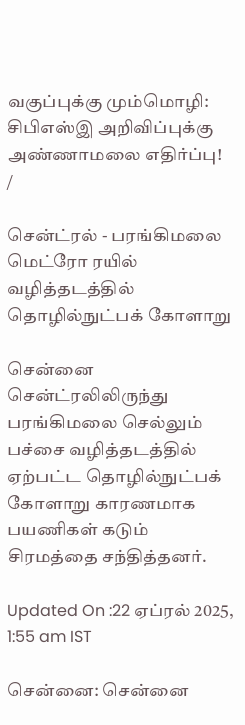வகுப்புக்கு மும்மொழி: சிபிஎஸ்இ அறிவிப்புக்கு அண்ணாமலை எதிர்ப்பு!
/

சென்ட்ரல் - பரங்கிமலை மெட்ரோ ரயில் வழித்தடத்தில் தொழில்நுட்பக் கோளாறு

சென்னை சென்ட்ரலிலிருந்து பரங்கிமலை செல்லும் பச்சை வழித்தடத்தில் ஏற்பட்ட தொழில்நுட்பக் கோளாறு காரணமாக பயணிகள் கடும் சிரமத்தை சந்தித்தனர்.

Updated On :22 ஏப்ரல் 2025, 1:55 am IST

சென்னை: சென்னை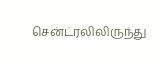சென்ட்ரலிலிருந்து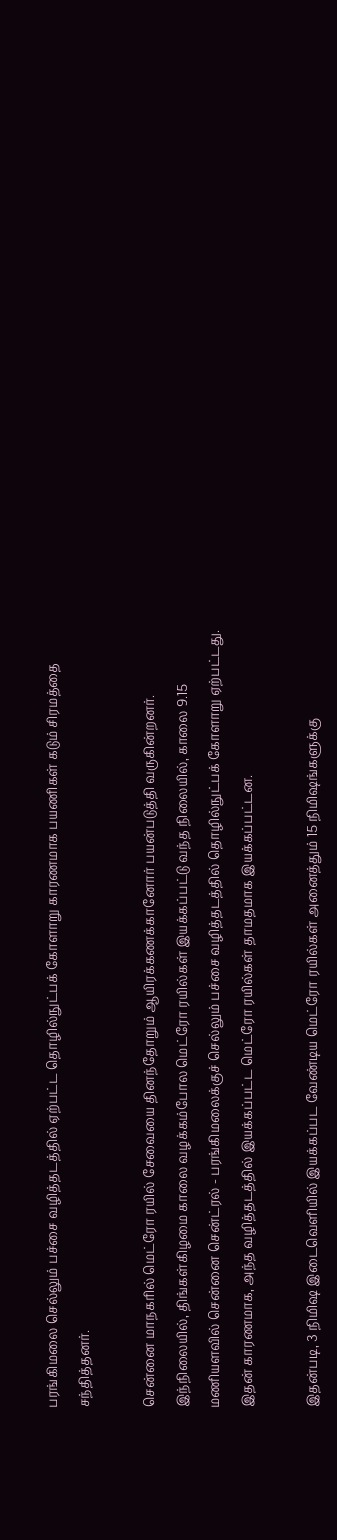பரங்கிமலை செல்லும் பச்சை வழித்தடத்தில் ஏற்பட்ட தொழில்நுட்பக் கோளாறு காரணமாக பயணிகள் கடும் சிரமத்தை சந்தித்தனர்.

சென்னை மாநகரில் மெட்ரோ ரயில் சேவையை தினந்தோறும் ஆயிரக்கணக்கானோர் பயன்படுத்தி வருகின்றனர். இந்நிலையில், திங்கள்கிழமை காலை வழக்கம்போல மெட்ரோ ரயில்கள் இயக்கப்பட்டு வந்த நிலையில், காலை 9.15 மணியளவில் சென்னை சென்ட்ரல் - பரங்கிமலைக்குச் செல்லும் பச்சை வழித்தடத்தில் தொழில்நுட்பக் கோளாறு ஏற்பட்டது. இதன் காரணமாக, அந்த வழித்தடத்தில் இயக்கப்பட்ட மெட்ரோ ரயில்கள் தாமதமாக இயக்கப்பட்டன.

இதன்படி, 3 நிமிஷ இடைவெளியில் இயக்கப்பட வேண்டிய மெட்ரோ ரயில்கள் அனைத்தும் 15 நிமிஷங்களுக்கு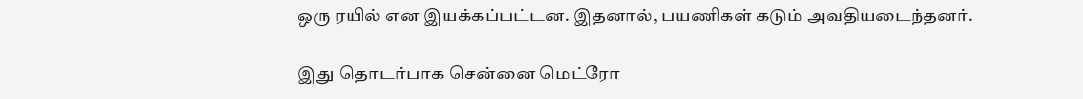ஒரு ரயில் என இயக்கப்பட்டன. இதனால், பயணிகள் கடும் அவதியடைந்தனர்.

இது தொடர்பாக சென்னை மெட்ரோ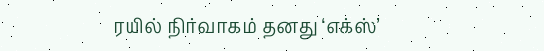ரயில் நிர்வாகம் தனது ‘எக்ஸ்’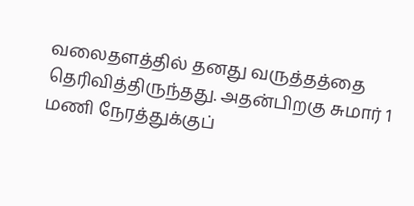வலைதளத்தில் தனது வருத்தத்தை தெரிவித்திருந்தது. அதன்பிறகு சுமார் 1 மணி நேரத்துக்குப்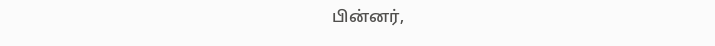பின்னர்,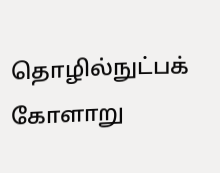தொழில்நுட்பக் கோளாறு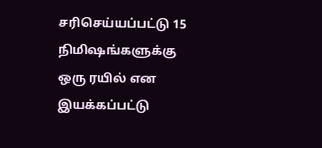சரிசெய்யப்பட்டு 15 நிமிஷங்களுக்கு ஒரு ரயில் என இயக்கப்பட்டு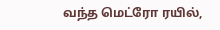வந்த மெட்ரோ ரயில்,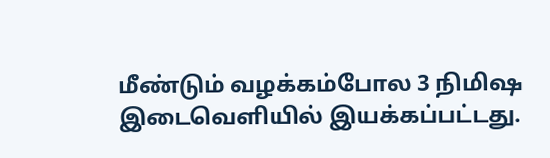மீண்டும் வழக்கம்போல 3 நிமிஷ இடைவெளியில் இயக்கப்பட்டது.